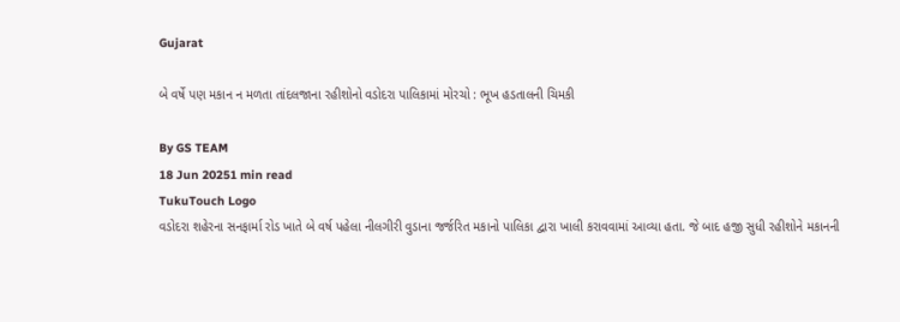Gujarat

બે વર્ષે પણ મકાન ન મળતા તાંદલજાના રહીશોનો વડોદરા પાલિકામાં મોરચો : ભૂખ હડતાલની ચિમકી

By GS TEAM
18 Jun 20251 min read
TukuTouch Logo
વડોદરા શહેરના સનફાર્મા રોડ ખાતે બે વર્ષ પહેલા નીલગીરી વુડાના જર્જરિત મકાનો પાલિકા દ્વારા ખાલી કરાવવામાં આવ્યા હતા. જે બાદ હજી સુધી રહીશોને મકાનની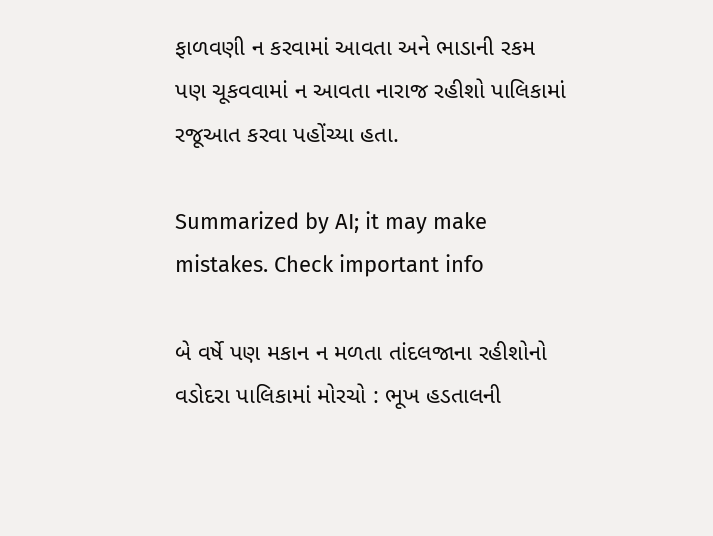ફાળવણી ન કરવામાં આવતા અને ભાડાની રકમ પણ ચૂકવવામાં ન આવતા નારાજ રહીશો પાલિકામાં રજૂઆત કરવા પહોંચ્યા હતા.

Summarized by AI; it may make mistakes. Check important info

બે વર્ષે પણ મકાન ન મળતા તાંદલજાના રહીશોનો વડોદરા પાલિકામાં મોરચો : ભૂખ હડતાલની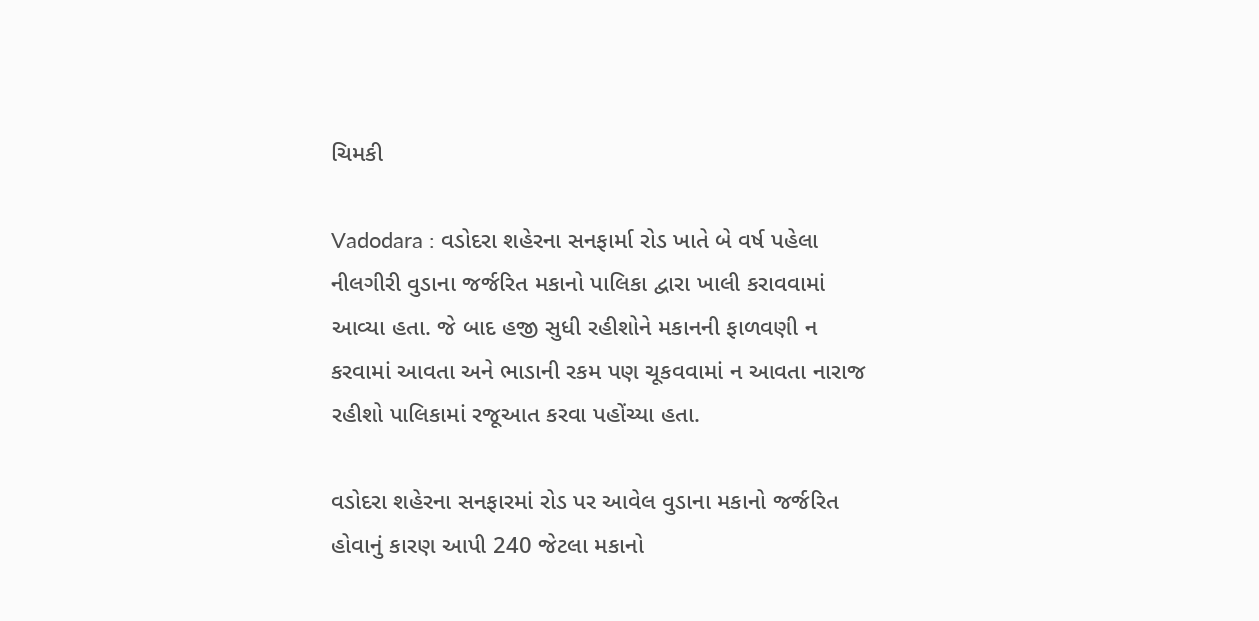ચિમકી

Vadodara : વડોદરા શહેરના સનફાર્મા રોડ ખાતે બે વર્ષ પહેલા નીલગીરી વુડાના જર્જરિત મકાનો પાલિકા દ્વારા ખાલી કરાવવામાં આવ્યા હતા. જે બાદ હજી સુધી રહીશોને મકાનની ફાળવણી ન કરવામાં આવતા અને ભાડાની રકમ પણ ચૂકવવામાં ન આવતા નારાજ રહીશો પાલિકામાં રજૂઆત કરવા પહોંચ્યા હતા.

વડોદરા શહેરના સનફારમાં રોડ પર આવેલ વુડાના મકાનો જર્જરિત હોવાનું કારણ આપી 240 જેટલા મકાનો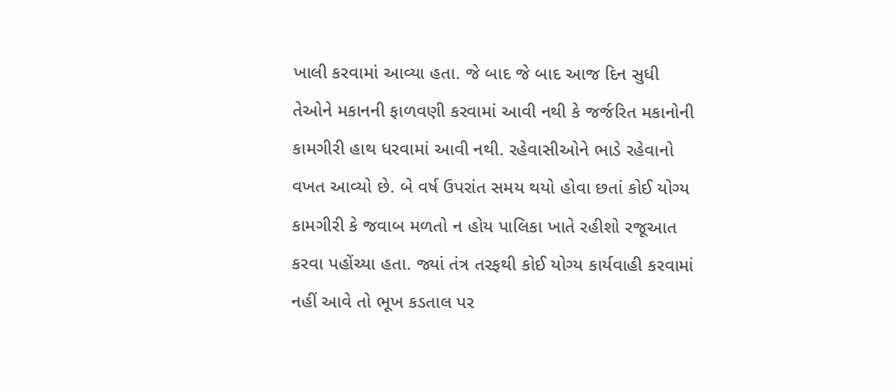ખાલી કરવામાં આવ્યા હતા. જે બાદ જે બાદ આજ દિન સુધી તેઓને મકાનની ફાળવણી કરવામાં આવી નથી કે જર્જરિત મકાનોની કામગીરી હાથ ધરવામાં આવી નથી. રહેવાસીઓને ભાડે રહેવાનો વખત આવ્યો છે. બે વર્ષ ઉપરાંત સમય થયો હોવા છતાં કોઈ યોગ્ય કામગીરી કે જવાબ મળતો ન હોય પાલિકા ખાતે રહીશો રજૂઆત કરવા પહોંચ્યા હતા. જ્યાં તંત્ર તરફથી કોઈ યોગ્ય કાર્યવાહી કરવામાં નહીં આવે તો ભૂખ કડતાલ પર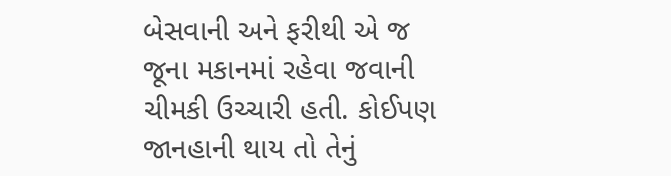બેસવાની અને ફરીથી એ જ જૂના મકાનમાં રહેવા જવાની ચીમકી ઉચ્ચારી હતી. કોઈપણ જાનહાની થાય તો તેનું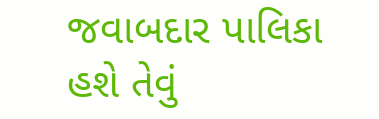જવાબદાર પાલિકા હશે તેવું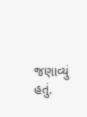જણાવ્યું હતું.